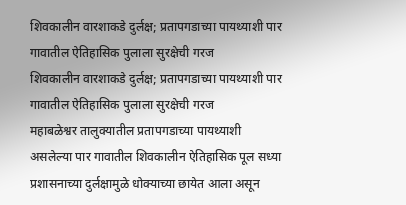शिवकालीन वारशाकडे दुर्लक्ष; प्रतापगडाच्या पायथ्याशी पार गावातील ऐतिहासिक पुलाला सुरक्षेची गरज
शिवकालीन वारशाकडे दुर्लक्ष; प्रतापगडाच्या पायथ्याशी पार गावातील ऐतिहासिक पुलाला सुरक्षेची गरज
महाबळेश्वर तालुक्यातील प्रतापगडाच्या पायथ्याशी असलेल्या पार गावातील शिवकालीन ऐतिहासिक पूल सध्या प्रशासनाच्या दुर्लक्षामुळे धोक्याच्या छायेत आला असून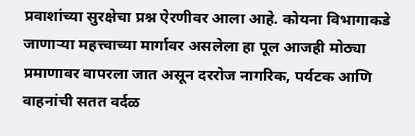प्रवाशांच्या सुरक्षेचा प्रश्न ऐरणीवर आला आहे. कोयना विभागाकडे जाणाऱ्या महत्त्वाच्या मार्गावर असलेला हा पूल आजही मोठ्या प्रमाणावर वापरला जात असून दररोज नागरिक, पर्यटक आणि वाहनांची सतत वर्दळ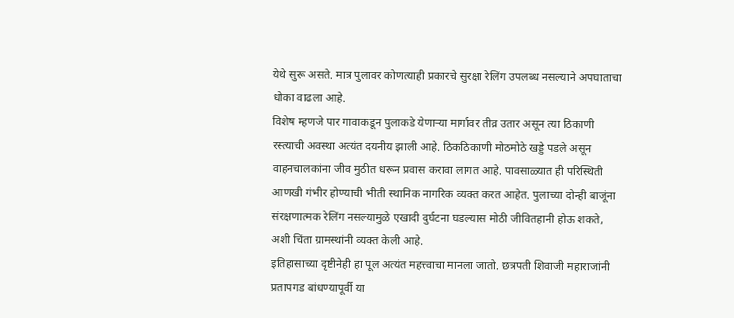येथे सुरू असते. मात्र पुलावर कोणत्याही प्रकारचे सुरक्षा रेलिंग उपलब्ध नसल्याने अपघाताचा धोका वाढला आहे.
विशेष म्हणजे पार गावाकडून पुलाकडे येणाऱ्या मार्गावर तीव्र उतार असून त्या ठिकाणी रस्त्याची अवस्था अत्यंत दयनीय झाली आहे. ठिकठिकाणी मोठमोठे खड्डे पडले असून वाहनचालकांना जीव मुठीत धरून प्रवास करावा लागत आहे. पावसाळ्यात ही परिस्थिती आणखी गंभीर होण्याची भीती स्थानिक नागरिक व्यक्त करत आहेत. पुलाच्या दोन्ही बाजूंना संरक्षणात्मक रेलिंग नसल्यामुळे एखादी दुर्घटना घडल्यास मोठी जीवितहानी होऊ शकते, अशी चिंता ग्रामस्थांनी व्यक्त केली आहे.
इतिहासाच्या दृष्टीनेही हा पूल अत्यंत महत्त्वाचा मानला जातो. छत्रपती शिवाजी महाराजांनी प्रतापगड बांधण्यापूर्वी या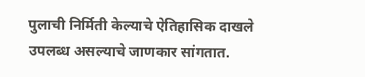पुलाची निर्मिती केल्याचे ऐतिहासिक दाखले उपलब्ध असल्याचे जाणकार सांगतात.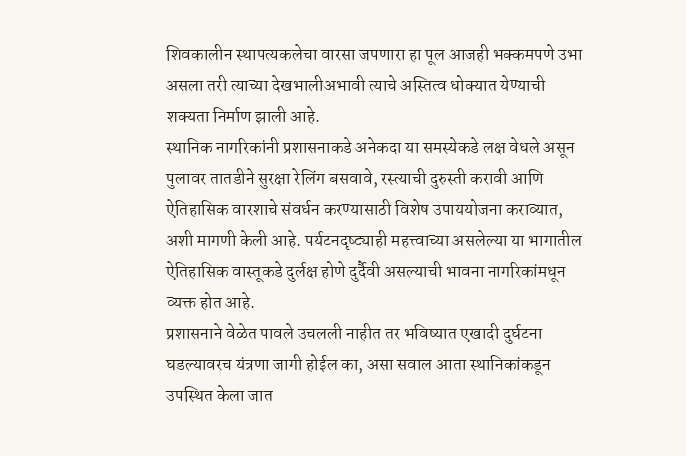शिवकालीन स्थापत्यकलेचा वारसा जपणारा हा पूल आजही भक्कमपणे उभा असला तरी त्याच्या देखभालीअभावी त्याचे अस्तित्व धोक्यात येण्याची शक्यता निर्माण झाली आहे.
स्थानिक नागरिकांनी प्रशासनाकडे अनेकदा या समस्येकडे लक्ष वेधले असून पुलावर तातडीने सुरक्षा रेलिंग बसवावे, रस्त्याची दुरुस्ती करावी आणि ऐतिहासिक वारशाचे संवर्धन करण्यासाठी विशेष उपाययोजना कराव्यात, अशी मागणी केली आहे. पर्यटनदृष्ट्याही महत्त्वाच्या असलेल्या या भागातील ऐतिहासिक वास्तूकडे दुर्लक्ष होणे दुर्दैवी असल्याची भावना नागरिकांमधून व्यक्त होत आहे.
प्रशासनाने वेळेत पावले उचलली नाहीत तर भविष्यात एखादी दुर्घटना घडल्यावरच यंत्रणा जागी होईल का, असा सवाल आता स्थानिकांकडून उपस्थित केला जात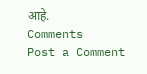आहे.
Comments
Post a Comment